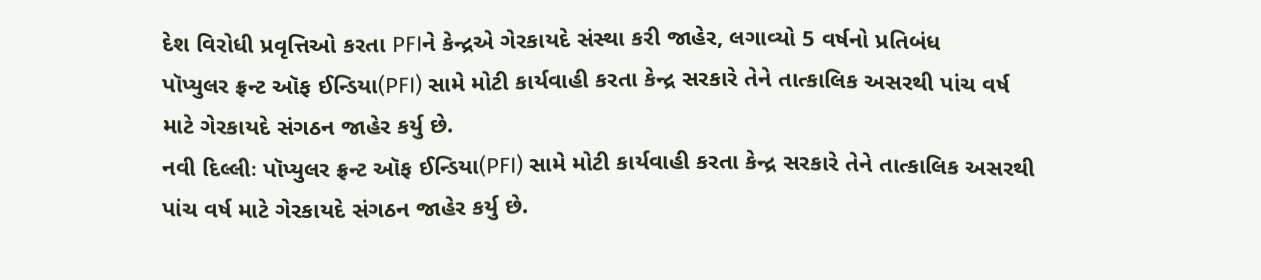દેશ વિરોધી પ્રવૃત્તિઓ કરતા PFIને કેન્દ્રએ ગેરકાયદે સંસ્થા કરી જાહેર, લગાવ્યો 5 વર્ષનો પ્રતિબંધ
પૉપ્યુલર ફ્રન્ટ ઑફ ઈન્ડિયા(PFI) સામે મોટી કાર્યવાહી કરતા કેન્દ્ર સરકારે તેને તાત્કાલિક અસરથી પાંચ વર્ષ માટે ગેરકાયદે સંગઠન જાહેર કર્યુ છે.
નવી દિલ્લીઃ પૉપ્યુલર ફ્રન્ટ ઑફ ઈન્ડિયા(PFI) સામે મોટી કાર્યવાહી કરતા કેન્દ્ર સરકારે તેને તાત્કાલિક અસરથી પાંચ વર્ષ માટે ગેરકાયદે સંગઠન જાહેર કર્યુ છે.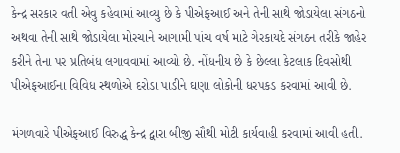કેન્દ્ર સરકાર વતી એવુ કહેવામાં આવ્યુ છે કે પીએફઆઈ અને તેની સાથે જોડાયેલા સંગઠનો અથવા તેની સાથે જોડાયેલા મોરચાને આગામી પાંચ વર્ષ માટે ગેરકાયદે સંગઠન તરીકે જાહેર કરીને તેના પર પ્રતિબંધ લગાવવામાં આવ્યો છે. નોંધનીય છે કે છેલ્લા કેટલાક દિવસોથી પીએફઆઈના વિવિધ સ્થળોએ દરોડા પાડીને ઘણા લોકોની ધરપકડ કરવામાં આવી છે.

મંગળવારે પીએફઆઈ વિરુદ્ધ કેન્દ્ર દ્વારા બીજી સૌથી મોટી કાર્યવાહી કરવામાં આવી હતી.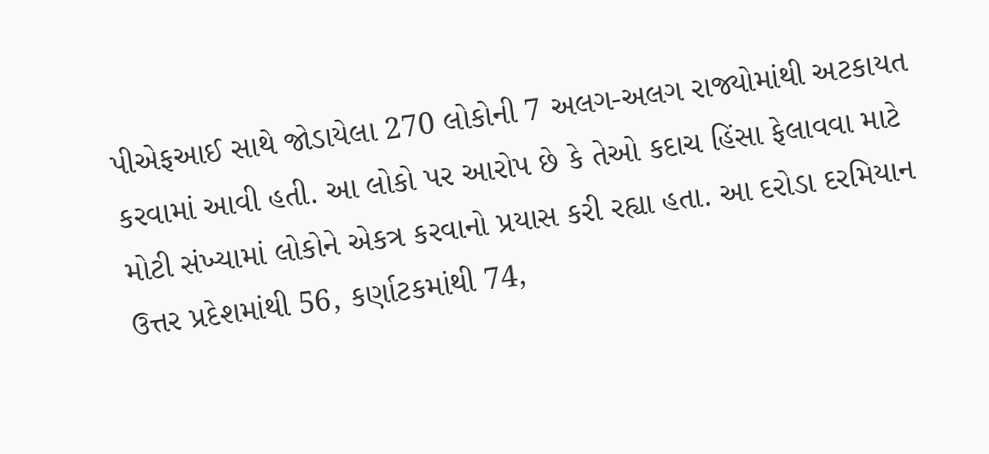પીએફઆઈ સાથે જોડાયેલા 270 લોકોની 7 અલગ-અલગ રાજ્યોમાંથી અટકાયત કરવામાં આવી હતી. આ લોકો પર આરોપ છે કે તેઓ કદાચ હિંસા ફેલાવવા માટે મોટી સંખ્યામાં લોકોને એકત્ર કરવાનો પ્રયાસ કરી રહ્યા હતા. આ દરોડા દરમિયાન ઉત્તર પ્રદેશમાંથી 56, કર્ણાટકમાંથી 74,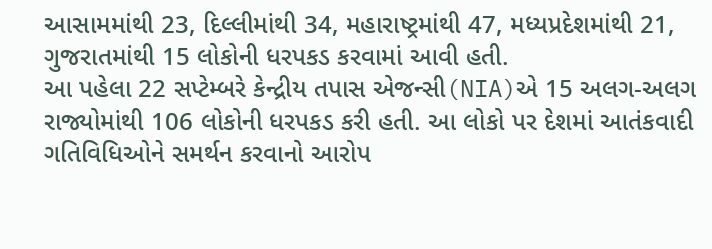આસામમાંથી 23, દિલ્લીમાંથી 34, મહારાષ્ટ્રમાંથી 47, મધ્યપ્રદેશમાંથી 21, ગુજરાતમાંથી 15 લોકોની ધરપકડ કરવામાં આવી હતી.
આ પહેલા 22 સપ્ટેમ્બરે કેન્દ્રીય તપાસ એજન્સી(NIA)એ 15 અલગ-અલગ રાજ્યોમાંથી 106 લોકોની ધરપકડ કરી હતી. આ લોકો પર દેશમાં આતંકવાદી ગતિવિધિઓને સમર્થન કરવાનો આરોપ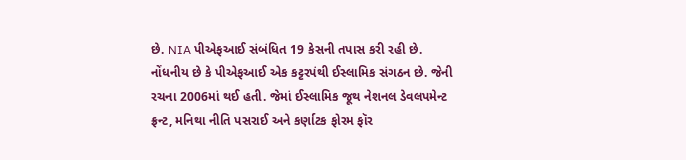છે. NIA પીએફઆઈ સંબંધિત 19 કેસની તપાસ કરી રહી છે. નોંધનીય છે કે પીએફઆઈ એક કટ્ટરપંથી ઈસ્લામિક સંગઠન છે. જેની રચના 2006માં થઈ હતી. જેમાં ઈસ્લામિક જૂથ નેશનલ ડેવલપમેન્ટ ફ્રન્ટ, મનિથા નીતિ પસરાઈ અને કર્ણાટક ફોરમ ફૉર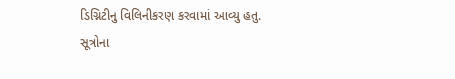ડિગ્નિટીનુ વિલિનીકરણ કરવામાં આવ્યુ હતુ. સૂત્રોના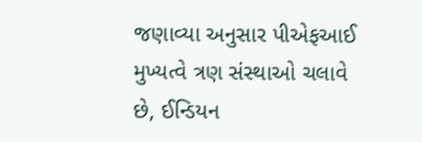જણાવ્યા અનુસાર પીએફઆઈ મુખ્યત્વે ત્રણ સંસ્થાઓ ચલાવે છે, ઈન્ડિયન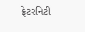ફ્રેટરનિટી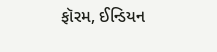ફૉરમ, ઈન્ડિયન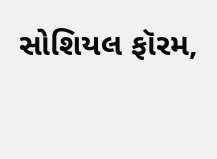સોશિયલ ફૉરમ,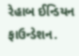રેહાબ ઈન્ડિયન ફાઉન્ડેશન.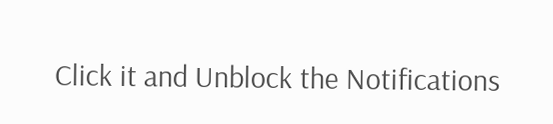Click it and Unblock the Notifications